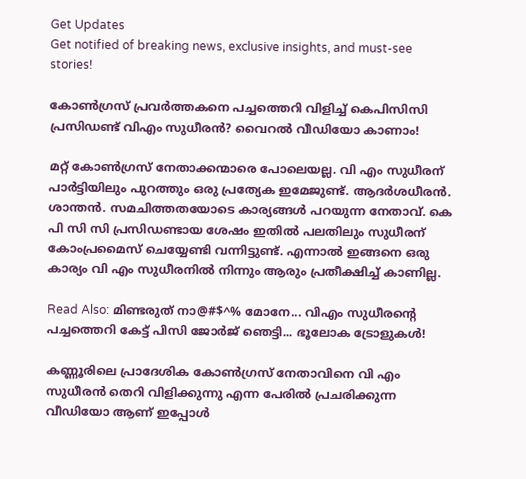Get Updates
Get notified of breaking news, exclusive insights, and must-see stories!

കോണ്‍ഗ്രസ് പ്രവര്‍ത്തകനെ പച്ചത്തെറി വിളിച്ച് കെപിസിസി പ്രസിഡണ്ട് വിഎം സുധീരന്‍? വൈറല്‍ വീഡിയോ കാണാം!

മറ്റ് കോണ്‍ഗ്രസ് നേതാക്കന്മാരെ പോലെയല്ല. വി എം സുധീരന് പാര്‍ട്ടിയിലും പുറത്തും ഒരു പ്രത്യേക ഇമേജുണ്ട്. ആദര്‍ശധീരന്‍. ശാന്തന്‍. സമചിത്തതയോടെ കാര്യങ്ങള്‍ പറയുന്ന നേതാവ്. കെ പി സി സി പ്രസിഡണ്ടായ ശേഷം ഇതില്‍ പലതിലും സുധീരന് കോംപ്രമൈസ് ചെയ്യേണ്ടി വന്നിട്ടുണ്ട്. എന്നാല്‍ ഇങ്ങനെ ഒരു കാര്യം വി എം സുധീരനില്‍ നിന്നും ആരും പ്രതീക്ഷിച്ച് കാണില്ല.

Read Also: മിണ്ടരുത് നാ@#$^% മോനേ... വിഎം സുധീരന്റെ പച്ചത്തെറി കേട്ട് പിസി ജോര്‍ജ് ഞെട്ടി... ഭൂലോക ട്രോളുകൾ!

കണ്ണൂരിലെ പ്രാദേശിക കോണ്‍ഗ്രസ് നേതാവിനെ വി എം സുധീരന്‍ തെറി വിളിക്കുന്നു എന്ന പേരില്‍ പ്രചരിക്കുന്ന വീഡിയോ ആണ് ഇപ്പോള്‍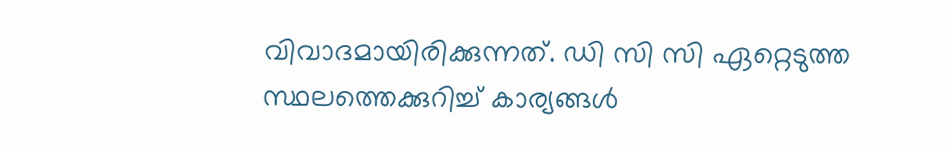വിവാദമായിരിക്കുന്നത്. ഡി സി സി ഏറ്റെടുത്ത സ്ഥലത്തെക്കുറിച്ച് കാര്യങ്ങള്‍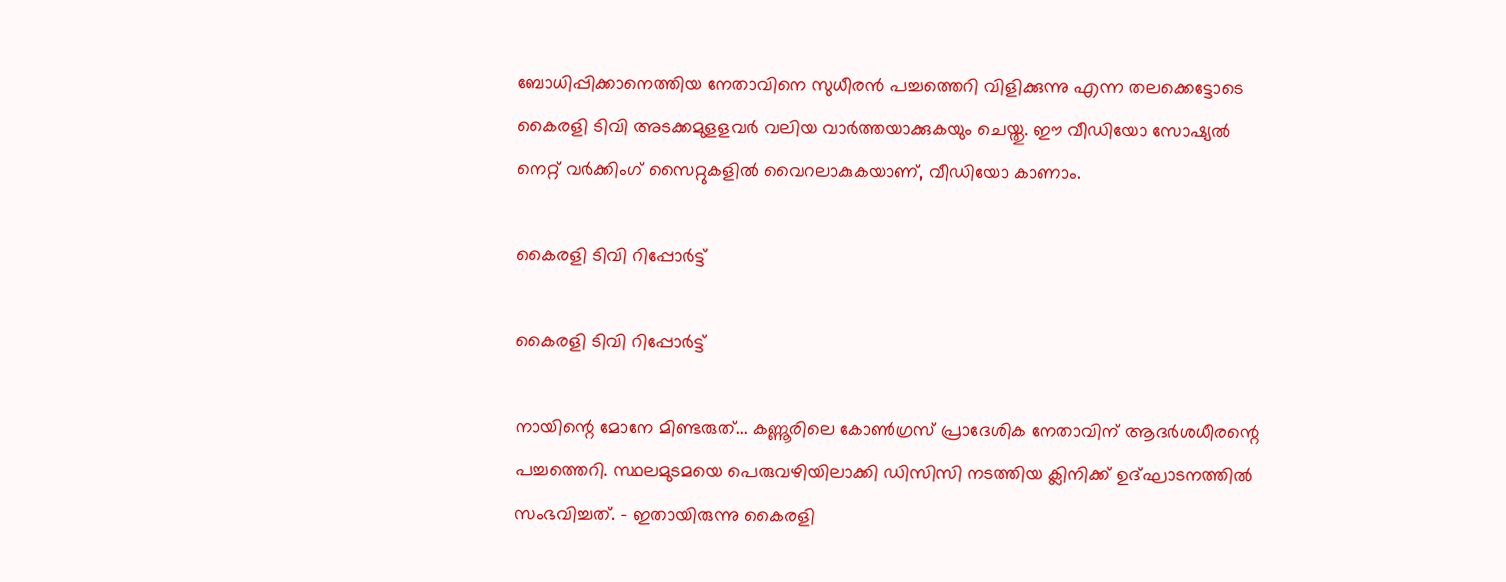ബോധിപ്പിക്കാനെത്തിയ നേതാവിനെ സുധീരന്‍ പച്ചത്തെറി വിളിക്കുന്നു എന്ന തലക്കെട്ടോടെ കൈരളി ടിവി അടക്കമുളളവര്‍ വലിയ വാര്‍ത്തയാക്കുകയും ചെയ്തു. ഈ വീഡിയോ സോഷ്യല്‍ നെറ്റ് വര്‍ക്കിംഗ് സൈറ്റുകളില്‍ വൈറലാകുകയാണ്, വീഡിയോ കാണാം.

കൈരളി ടിവി റിപ്പോര്‍ട്ട്

കൈരളി ടിവി റിപ്പോര്‍ട്ട്

നായിന്റെ മോനേ മിണ്ടരുത്... കണ്ണൂരിലെ കോണ്‍ഗ്രസ് പ്രാദേശിക നേതാവിന് ആദര്‍ശധീരന്റെ പച്ചത്തെറി. സ്ഥലമുടമയെ പെരുവഴിയിലാക്കി ഡിസിസി നടത്തിയ ക്ലിനിക്ക് ഉദ്ഘാടനത്തില്‍ സംഭവിച്ചത്. - ഇതായിരുന്നു കൈരളി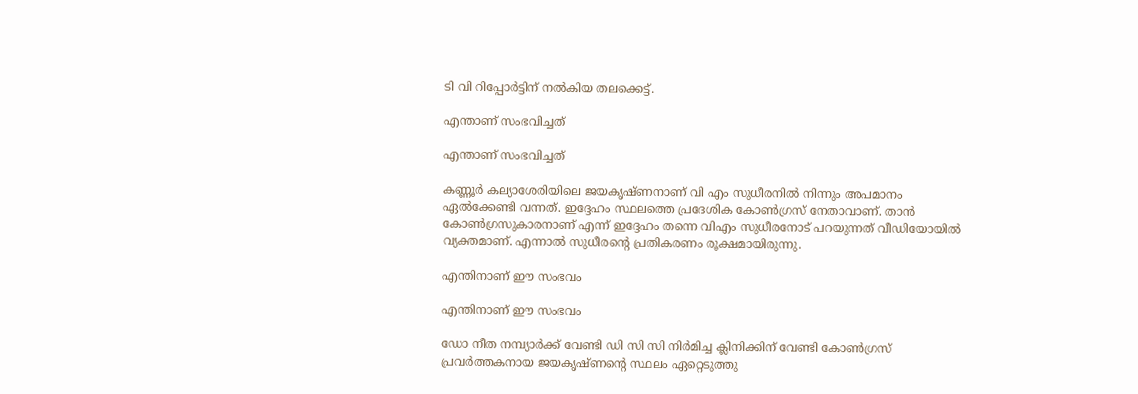ടി വി റിപ്പോര്‍ട്ടിന് നല്‍കിയ തലക്കെട്ട്.

എന്താണ് സംഭവിച്ചത്

എന്താണ് സംഭവിച്ചത്

കണ്ണൂര്‍ കല്യാശേരിയിലെ ജയകൃഷ്ണനാണ് വി എം സുധീരനില്‍ നിന്നും അപമാനം ഏല്‍ക്കേണ്ടി വന്നത്. ഇദ്ദേഹം സ്ഥലത്തെ പ്രദേശിക കോണ്‍ഗ്രസ് നേതാവാണ്. താന്‍ കോണ്‍ഗ്രസുകാരനാണ് എന്ന് ഇദ്ദേഹം തന്നെ വിഎം സുധീരനോട് പറയുന്നത് വീഡിയോയില്‍ വ്യക്തമാണ്. എന്നാല്‍ സുധീരന്റെ പ്രതികരണം രൂക്ഷമായിരുന്നു.

എന്തിനാണ് ഈ സംഭവം

എന്തിനാണ് ഈ സംഭവം

ഡോ നീത നമ്പ്യാര്‍ക്ക് വേണ്ടി ഡി സി സി നിര്‍മിച്ച ക്ലിനിക്കിന് വേണ്ടി കോണ്‍ഗ്രസ് പ്രവര്‍ത്തകനായ ജയകൃഷ്ണന്റെ സ്ഥലം ഏറ്റെടുത്തു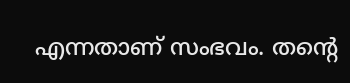എന്നതാണ് സംഭവം. തന്റെ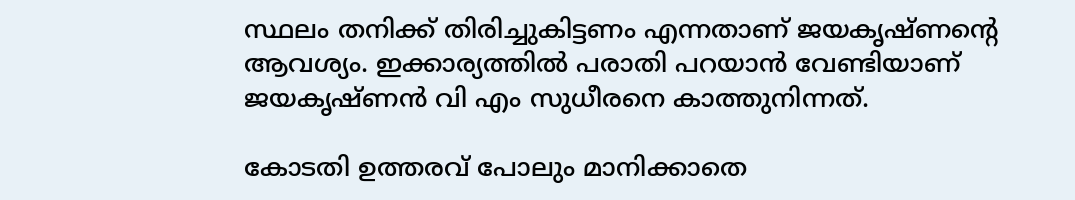സ്ഥലം തനിക്ക് തിരിച്ചുകിട്ടണം എന്നതാണ് ജയകൃഷ്ണന്റെ ആവശ്യം. ഇക്കാര്യത്തില്‍ പരാതി പറയാന്‍ വേണ്ടിയാണ് ജയകൃഷ്ണന്‍ വി എം സുധീരനെ കാത്തുനിന്നത്.

കോടതി ഉത്തരവ് പോലും മാനിക്കാതെ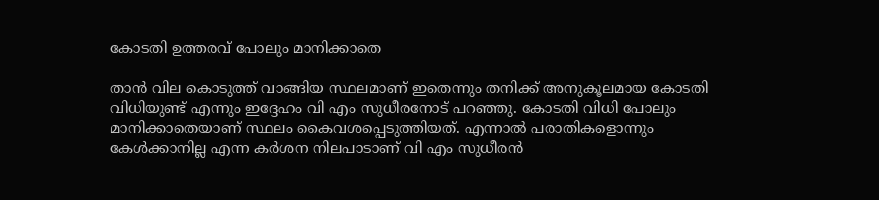കോടതി ഉത്തരവ് പോലും മാനിക്കാതെ

താന്‍ വില കൊടുത്ത് വാങ്ങിയ സ്ഥലമാണ് ഇതെന്നും തനിക്ക് അനുകൂലമായ കോടതി വിധിയുണ്ട് എന്നും ഇദ്ദേഹം വി എം സുധീരനോട് പറഞ്ഞു. കോടതി വിധി പോലും മാനിക്കാതെയാണ് സ്ഥലം കൈവശപ്പെടുത്തിയത്. എന്നാല്‍ പരാതികളൊന്നും കേള്‍ക്കാനില്ല എന്ന കര്‍ശന നിലപാടാണ് വി എം സുധീരന്‍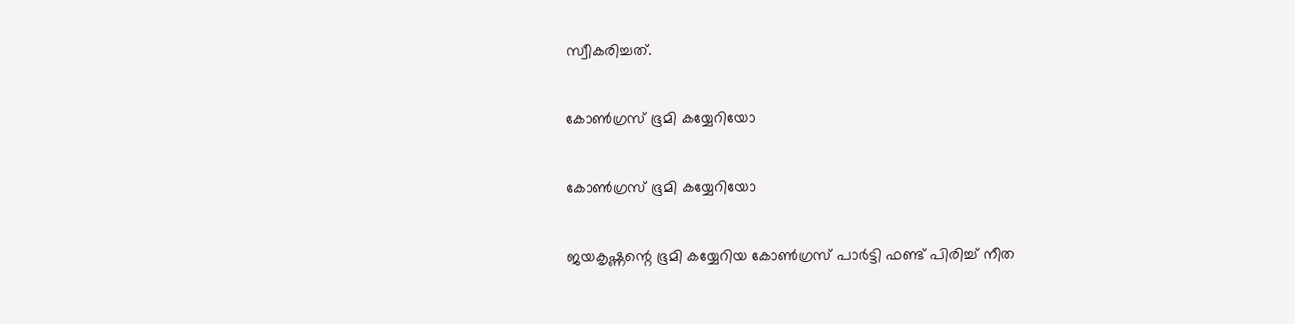സ്വീകരിച്ചത്.

കോണ്‍ഗ്രസ് ഭൂമി കയ്യേറിയോ

കോണ്‍ഗ്രസ് ഭൂമി കയ്യേറിയോ

ജയകൃഷ്ണന്റെ ഭൂമി കയ്യേറിയ കോണ്‍ഗ്രസ് പാര്‍ട്ടി ഫണ്ട് പിരിച്ച് നീത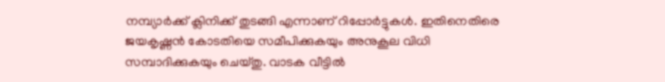നമ്പ്യാര്‍ക്ക് ക്ലിനിക്ക് തുടങ്ങി എന്നാണ് റിപ്പോര്‍ട്ടുകള്‍. ഇതിനെതിരെ ജയകൃഷ്ണന്‍ കോടതിയെ സമീപിക്കുകയും അനുകൂല വിധി സമ്പാദിക്കുകയും ചെയ്തു. വാടക വീട്ടില്‍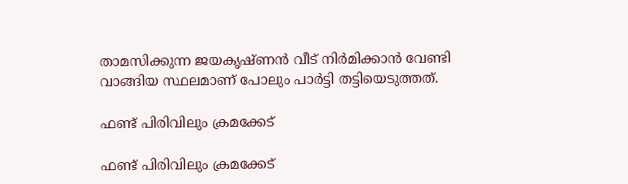താമസിക്കുന്ന ജയകൃഷ്ണന്‍ വീട് നിര്‍മിക്കാന്‍ വേണ്ടി വാങ്ങിയ സ്ഥലമാണ് പോലും പാര്‍ട്ടി തട്ടിയെടുത്തത്.

ഫണ്ട് പിരിവിലും ക്രമക്കേട്

ഫണ്ട് പിരിവിലും ക്രമക്കേട്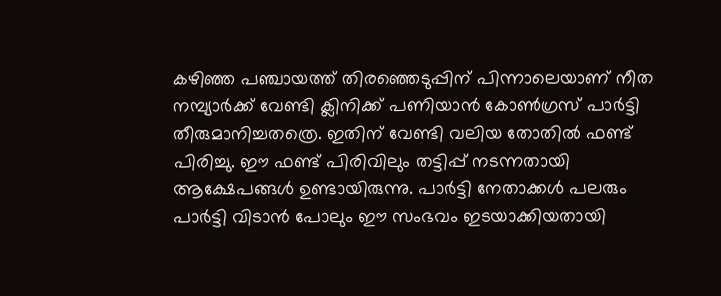കഴിഞ്ഞ പഞ്ചായത്ത് തിരഞ്ഞെടുപ്പിന് പിന്നാലെയാണ് നീത നമ്പ്യാര്‍ക്ക് വേണ്ടി ക്ലിനിക്ക് പണിയാന്‍ കോണ്‍ഗ്രസ് പാര്‍ട്ടി തീരുമാനിച്ചതത്രെ. ഇതിന് വേണ്ടി വലിയ തോതില്‍ ഫണ്ട് പിരിച്ചു. ഈ ഫണ്ട് പിരിവിലും തട്ടിപ്പ് നടന്നതായി ആക്ഷേപങ്ങള്‍ ഉണ്ടായിരുന്നു. പാര്‍ട്ടി നേതാക്കള്‍ പലരും പാര്‍ട്ടി വിടാന്‍ പോലും ഈ സംഭവം ഇടയാക്കിയതായി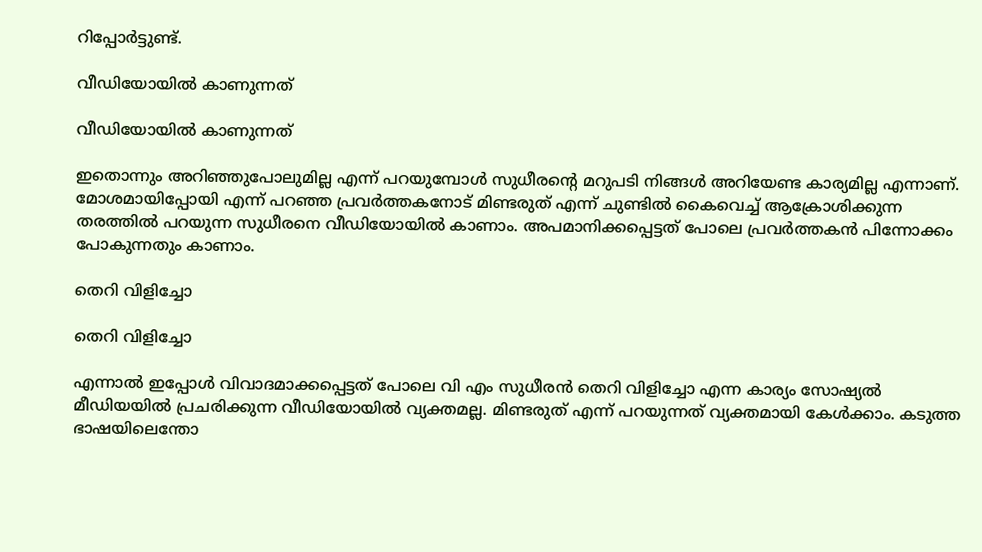റിപ്പോര്‍ട്ടുണ്ട്.

വീഡിയോയില്‍ കാണുന്നത്

വീഡിയോയില്‍ കാണുന്നത്

ഇതൊന്നും അറിഞ്ഞുപോലുമില്ല എന്ന് പറയുമ്പോള്‍ സുധീരന്റെ മറുപടി നിങ്ങള്‍ അറിയേണ്ട കാര്യമില്ല എന്നാണ്. മോശമായിപ്പോയി എന്ന് പറഞ്ഞ പ്രവര്‍ത്തകനോട് മിണ്ടരുത് എന്ന് ചുണ്ടില്‍ കൈവെച്ച് ആക്രോശിക്കുന്ന തരത്തില്‍ പറയുന്ന സുധീരനെ വീഡിയോയില്‍ കാണാം. അപമാനിക്കപ്പെട്ടത് പോലെ പ്രവര്‍ത്തകന്‍ പിന്നോക്കം പോകുന്നതും കാണാം.

തെറി വിളിച്ചോ

തെറി വിളിച്ചോ

എന്നാല്‍ ഇപ്പോള്‍ വിവാദമാക്കപ്പെട്ടത് പോലെ വി എം സുധീരന്‍ തെറി വിളിച്ചോ എന്ന കാര്യം സോഷ്യല്‍ മീഡിയയില്‍ പ്രചരിക്കുന്ന വീഡിയോയില്‍ വ്യക്തമല്ല. മിണ്ടരുത് എന്ന് പറയുന്നത് വ്യക്തമായി കേള്‍ക്കാം. കടുത്ത ഭാഷയിലെന്തോ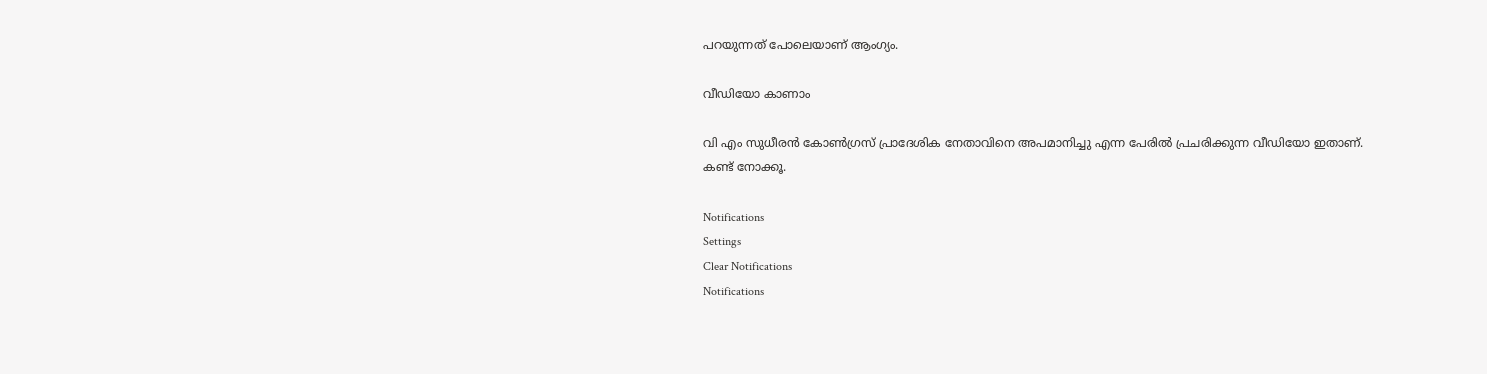പറയുന്നത് പോലെയാണ് ആംഗ്യം.

വീഡിയോ കാണാം

വി എം സുധീരന്‍ കോണ്‍ഗ്രസ് പ്രാദേശിക നേതാവിനെ അപമാനിച്ചു എന്ന പേരില്‍ പ്രചരിക്കുന്ന വീഡിയോ ഇതാണ്. കണ്ട് നോക്കൂ.

Notifications
Settings
Clear Notifications
Notifications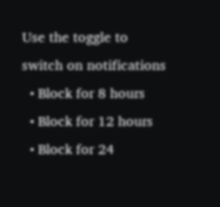Use the toggle to switch on notifications
  • Block for 8 hours
  • Block for 12 hours
  • Block for 24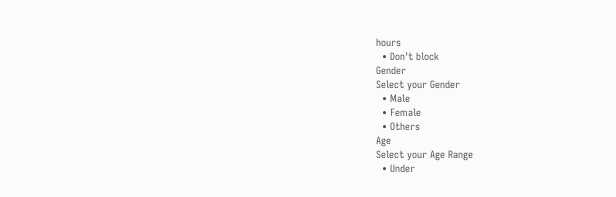hours
  • Don't block
Gender
Select your Gender
  • Male
  • Female
  • Others
Age
Select your Age Range
  • Under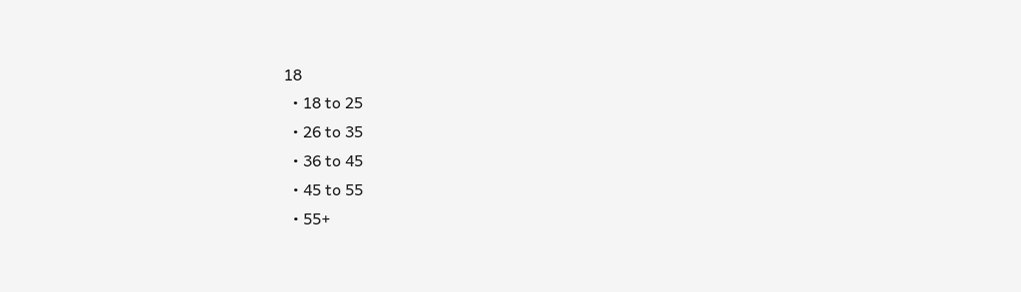18
  • 18 to 25
  • 26 to 35
  • 36 to 45
  • 45 to 55
  • 55+